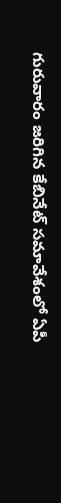గురువారం జరిగిన కేబినేట్ సమావేశంలో ఏపీ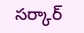సర్కార్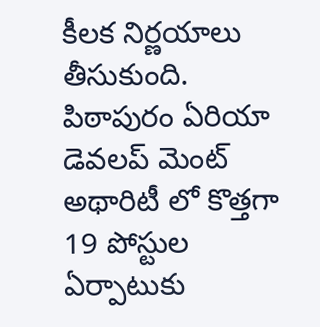కీలక నిర్ణయాలు తీసుకుంది. పిఠాపురం ఏరియా డెవలప్ మెంట్ అథారిటీ లో కొత్తగా 19 పోస్టుల ఏర్పాటుకు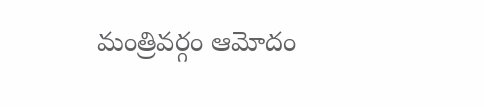మంత్రివర్గం ఆమోదం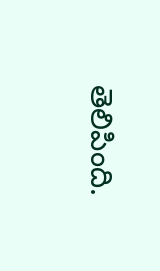తెలిపింది.